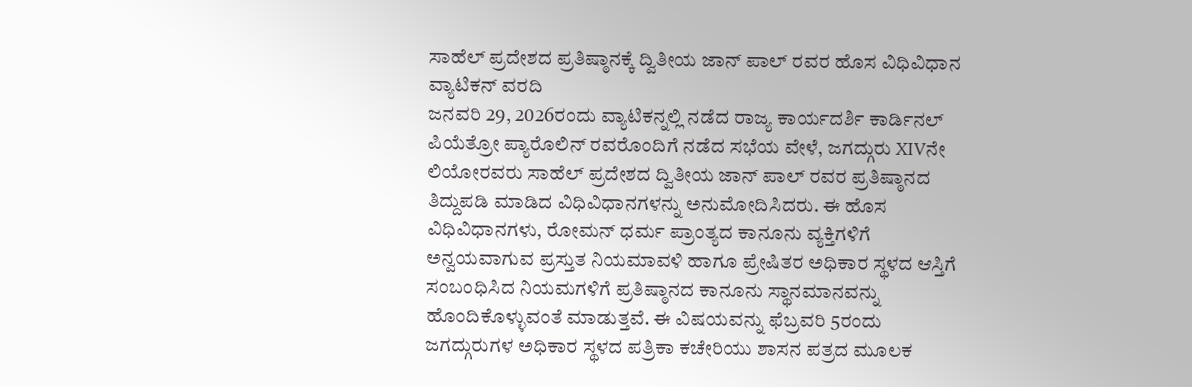ಸಾಹೆಲ್ ಪ್ರದೇಶದ ಪ್ರತಿಷ್ಠಾನಕ್ಕೆ ದ್ವಿತೀಯ ಜಾನ್ ಪಾಲ್ ರವರ ಹೊಸ ವಿಧಿವಿಧಾನ
ವ್ಯಾಟಿಕನ್ ವರದಿ
ಜನವರಿ 29, 2026ರಂದು ವ್ಯಾಟಿಕನ್ನಲ್ಲಿ ನಡೆದ ರಾಜ್ಯ ಕಾರ್ಯದರ್ಶಿ ಕಾರ್ಡಿನಲ್ ಪಿಯೆತ್ರೋ ಪ್ಯಾರೊಲಿನ್ ರವರೊಂದಿಗೆ ನಡೆದ ಸಭೆಯ ವೇಳೆ, ಜಗದ್ಗುರು XIVನೇ ಲಿಯೋರವರು ಸಾಹೆಲ್ ಪ್ರದೇಶದ ದ್ವಿತೀಯ ಜಾನ್ ಪಾಲ್ ರವರ ಪ್ರತಿಷ್ಠಾನದ ತಿದ್ದುಪಡಿ ಮಾಡಿದ ವಿಧಿವಿಧಾನಗಳನ್ನು ಅನುಮೋದಿಸಿದರು. ಈ ಹೊಸ ವಿಧಿವಿಧಾನಗಳು, ರೋಮನ್ ಧರ್ಮ ಪ್ರಾಂತ್ಯದ ಕಾನೂನು ವ್ಯಕ್ತಿಗಳಿಗೆ ಅನ್ವಯವಾಗುವ ಪ್ರಸ್ತುತ ನಿಯಮಾವಳಿ ಹಾಗೂ ಪ್ರೇಷಿತರ ಅಧಿಕಾರ ಸ್ಥಳದ ಆಸ್ತಿಗೆ ಸಂಬಂಧಿಸಿದ ನಿಯಮಗಳಿಗೆ ಪ್ರತಿಷ್ಠಾನದ ಕಾನೂನು ಸ್ಥಾನಮಾನವನ್ನು ಹೊಂದಿಕೊಳ್ಳುವಂತೆ ಮಾಡುತ್ತವೆ. ಈ ವಿಷಯವನ್ನು ಫೆಬ್ರವರಿ 5ರಂದು ಜಗದ್ಗುರುಗಳ ಅಧಿಕಾರ ಸ್ಥಳದ ಪತ್ರಿಕಾ ಕಚೇರಿಯು ಶಾಸನ ಪತ್ರದ ಮೂಲಕ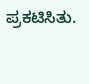ಪ್ರಕಟಿಸಿತು.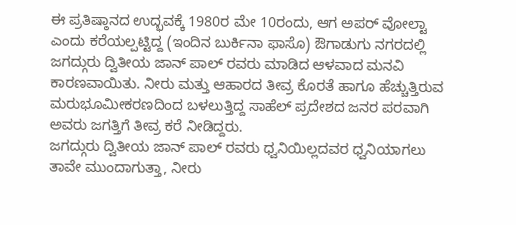ಈ ಪ್ರತಿಷ್ಠಾನದ ಉದ್ಭವಕ್ಕೆ 1980ರ ಮೇ 10ರಂದು, ಆಗ ಅಪರ್ ವೋಲ್ಟಾ ಎಂದು ಕರೆಯಲ್ಪಟ್ಟಿದ್ದ (ಇಂದಿನ ಬುರ್ಕಿನಾ ಫಾಸೊ) ಔಗಾಡುಗು ನಗರದಲ್ಲಿ ಜಗದ್ಗುರು ದ್ವಿತೀಯ ಜಾನ್ ಪಾಲ್ ರವರು ಮಾಡಿದ ಆಳವಾದ ಮನವಿ ಕಾರಣವಾಯಿತು. ನೀರು ಮತ್ತು ಆಹಾರದ ತೀವ್ರ ಕೊರತೆ ಹಾಗೂ ಹೆಚ್ಚುತ್ತಿರುವ ಮರುಭೂಮೀಕರಣದಿಂದ ಬಳಲುತ್ತಿದ್ದ ಸಾಹೆಲ್ ಪ್ರದೇಶದ ಜನರ ಪರವಾಗಿ ಅವರು ಜಗತ್ತಿಗೆ ತೀವ್ರ ಕರೆ ನೀಡಿದ್ದರು.
ಜಗದ್ಗುರು ದ್ವಿತೀಯ ಜಾನ್ ಪಾಲ್ ರವರು ಧ್ವನಿಯಿಲ್ಲದವರ ಧ್ವನಿಯಾಗಲು ತಾವೇ ಮುಂದಾಗುತ್ತಾ, ನೀರು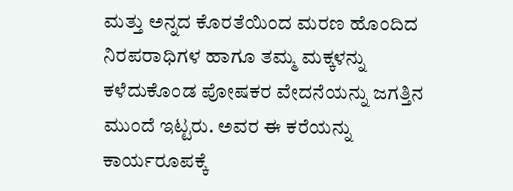ಮತ್ತು ಅನ್ನದ ಕೊರತೆಯಿಂದ ಮರಣ ಹೊಂದಿದ ನಿರಪರಾಧಿಗಳ ಹಾಗೂ ತಮ್ಮ ಮಕ್ಕಳನ್ನು ಕಳೆದುಕೊಂಡ ಪೋಷಕರ ವೇದನೆಯನ್ನು ಜಗತ್ತಿನ ಮುಂದೆ ಇಟ್ಟರು. ಅವರ ಈ ಕರೆಯನ್ನು ಕಾರ್ಯರೂಪಕ್ಕೆ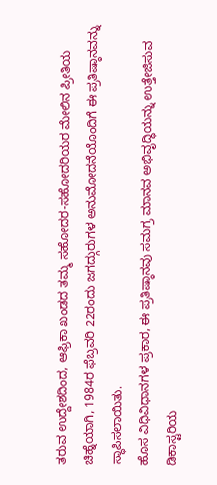ತರುವ ಉದ್ದೇಶದಿಂದ, ಆಫ್ರಿಕಾ ಖಂಡದ ತಮ್ಮ ಸಹೋದರ-ಸಹೋದರಿಯರ ಮೇಲಿನ ಪ್ರೀತಿಯ ಚಿಹ್ನೆಯಾಗಿ, 1984ರ ಫೆಬ್ರವರಿ 22ರಂದು ಜಗದ್ಗುರುಗಳ ಅನುಮೋದನೆಯೊಂದಿಗೆ ಈ ಪ್ರತಿಷ್ಠಾನವನ್ನು ಸ್ಥಾಪಿಸಲಾಯಿತು.
ಹೊಸ ವಿಧಿವಿಧಾನಗಳ ಪ್ರಕಾರ, ಈ ಪ್ರತಿಷ್ಠಾನವು ಸಮಗ್ರ ಮಾನವ ಅಭಿವೃದ್ಧಿಯನ್ನು ಉತ್ತೇಜಿಸುವ ಡಿಕಾಸ್ಟರಿಯ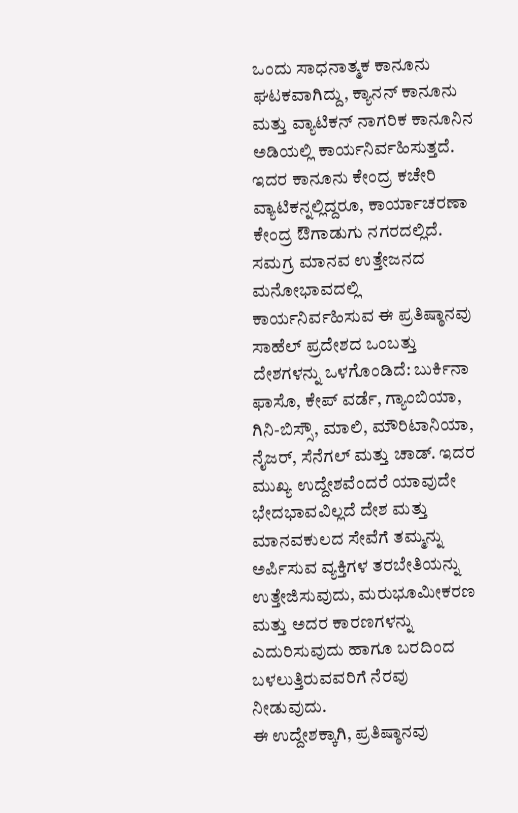ಒಂದು ಸಾಧನಾತ್ಮಕ ಕಾನೂನು ಘಟಕವಾಗಿದ್ದು, ಕ್ಯಾನನ್ ಕಾನೂನು ಮತ್ತು ವ್ಯಾಟಿಕನ್ ನಾಗರಿಕ ಕಾನೂನಿನ ಅಡಿಯಲ್ಲಿ ಕಾರ್ಯನಿರ್ವಹಿಸುತ್ತದೆ. ಇದರ ಕಾನೂನು ಕೇಂದ್ರ ಕಚೇರಿ ವ್ಯಾಟಿಕನ್ನಲ್ಲಿದ್ದರೂ, ಕಾರ್ಯಾಚರಣಾ ಕೇಂದ್ರ ಔಗಾಡುಗು ನಗರದಲ್ಲಿದೆ.
ಸಮಗ್ರ ಮಾನವ ಉತ್ತೇಜನದ ಮನೋಭಾವದಲ್ಲಿ ಕಾರ್ಯನಿರ್ವಹಿಸುವ ಈ ಪ್ರತಿಷ್ಠಾನವು ಸಾಹೆಲ್ ಪ್ರದೇಶದ ಒಂಬತ್ತು ದೇಶಗಳನ್ನು ಒಳಗೊಂಡಿದೆ: ಬುರ್ಕಿನಾ ಫಾಸೊ, ಕೇಪ್ ವರ್ಡೆ, ಗ್ಯಾಂಬಿಯಾ, ಗಿನಿ-ಬಿಸ್ಸೌ, ಮಾಲಿ, ಮೌರಿಟಾನಿಯಾ, ನೈಜರ್, ಸೆನೆಗಲ್ ಮತ್ತು ಚಾಡ್. ಇದರ ಮುಖ್ಯ ಉದ್ದೇಶವೆಂದರೆ ಯಾವುದೇ ಭೇದಭಾವವಿಲ್ಲದೆ ದೇಶ ಮತ್ತು ಮಾನವಕುಲದ ಸೇವೆಗೆ ತಮ್ಮನ್ನು ಅರ್ಪಿಸುವ ವ್ಯಕ್ತಿಗಳ ತರಬೇತಿಯನ್ನು ಉತ್ತೇಜಿಸುವುದು, ಮರುಭೂಮೀಕರಣ ಮತ್ತು ಅದರ ಕಾರಣಗಳನ್ನು ಎದುರಿಸುವುದು ಹಾಗೂ ಬರದಿಂದ ಬಳಲುತ್ತಿರುವವರಿಗೆ ನೆರವು ನೀಡುವುದು.
ಈ ಉದ್ದೇಶಕ್ಕಾಗಿ, ಪ್ರತಿಷ್ಠಾನವು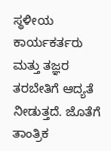ಸ್ಥಳೀಯ ಕಾರ್ಯಕರ್ತರು ಮತ್ತು ತಜ್ಞರ ತರಬೇತಿಗೆ ಆದ್ಯತೆ ನೀಡುತ್ತದೆ. ಜೊತೆಗೆ ತಾಂತ್ರಿಕ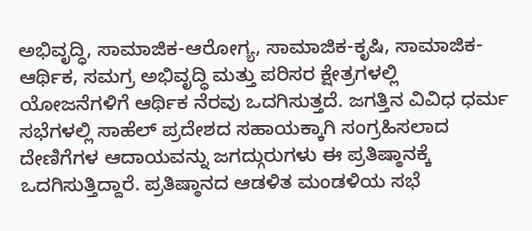ಅಭಿವೃದ್ಧಿ, ಸಾಮಾಜಿಕ-ಆರೋಗ್ಯ, ಸಾಮಾಜಿಕ-ಕೃಷಿ, ಸಾಮಾಜಿಕ-ಆರ್ಥಿಕ, ಸಮಗ್ರ ಅಭಿವೃದ್ಧಿ ಮತ್ತು ಪರಿಸರ ಕ್ಷೇತ್ರಗಳಲ್ಲಿ ಯೋಜನೆಗಳಿಗೆ ಆರ್ಥಿಕ ನೆರವು ಒದಗಿಸುತ್ತದೆ. ಜಗತ್ತಿನ ವಿವಿಧ ಧರ್ಮ ಸಭೆಗಳಲ್ಲಿ ಸಾಹೆಲ್ ಪ್ರದೇಶದ ಸಹಾಯಕ್ಕಾಗಿ ಸಂಗ್ರಹಿಸಲಾದ ದೇಣಿಗೆಗಳ ಆದಾಯವನ್ನು ಜಗದ್ಗುರುಗಳು ಈ ಪ್ರತಿಷ್ಠಾನಕ್ಕೆ ಒದಗಿಸುತ್ತಿದ್ದಾರೆ. ಪ್ರತಿಷ್ಠಾನದ ಆಡಳಿತ ಮಂಡಳಿಯ ಸಭೆ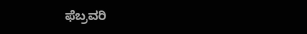ಫೆಬ್ರವರಿ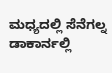ಮಧ್ಯದಲ್ಲಿ ಸೆನೆಗಲ್ನ ಡಾಕಾರ್ನಲ್ಲಿ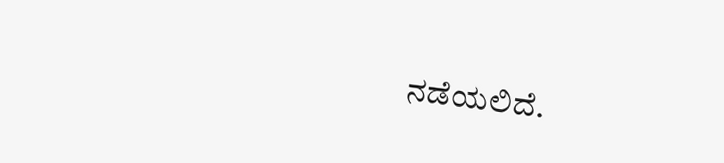ನಡೆಯಲಿದೆ.